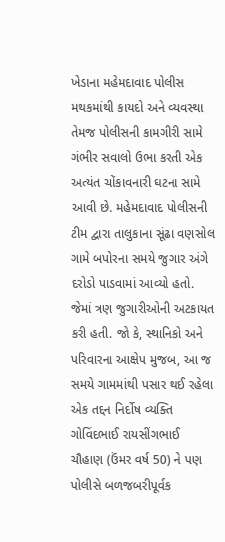ખેડાના મહેમદાવાદ પોલીસ મથકમાંથી કાયદો અને વ્યવસ્થા તેમજ પોલીસની કામગીરી સામે ગંભીર સવાલો ઉભા કરતી એક અત્યંત ચોંકાવનારી ઘટના સામે આવી છે. મહેમદાવાદ પોલીસની ટીમ દ્વારા તાલુકાના સૂંઢા વણસોલ ગામે બપોરના સમયે જુગાર અંગે દરોડો પાડવામાં આવ્યો હતો. જેમાં ત્રણ જુગારીઓની અટકાયત કરી હતી. જો કે, સ્થાનિકો અને પરિવારના આક્ષેપ મુજબ, આ જ સમયે ગામમાંથી પસાર થઈ રહેલા એક તદ્દન નિર્દોષ વ્યક્તિ ગોવિંદભાઈ રાયસીંગભાઈ ચૌહાણ (ઉંમર વર્ષ 50) ને પણ પોલીસે બળજબરીપૂર્વક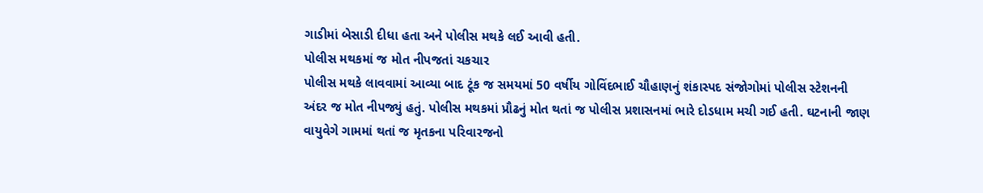ગાડીમાં બેસાડી દીધા હતા અને પોલીસ મથકે લઈ આવી હતી.
પોલીસ મથકમાં જ મોત નીપજતાં ચકચાર
પોલીસ મથકે લાવવામાં આવ્યા બાદ ટૂંક જ સમયમાં 50 વર્ષીય ગોવિંદભાઈ ચૌહાણનું શંકાસ્પદ સંજોગોમાં પોલીસ સ્ટેશનની અંદર જ મોત નીપજ્યું હતું. પોલીસ મથકમાં પ્રૌઢનું મોત થતાં જ પોલીસ પ્રશાસનમાં ભારે દોડધામ મચી ગઈ હતી. ઘટનાની જાણ વાયુવેગે ગામમાં થતાં જ મૃતકના પરિવારજનો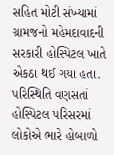સહિત મોટી સંખ્યામાં ગ્રામજનો મહેમદાવાદની સરકારી હોસ્પિટલ ખાતે એકઠા થઈ ગયા હતા. પરિસ્થિતિ વણસતાં હોસ્પિટલ પરિસરમાં લોકોએ ભારે હોબાળો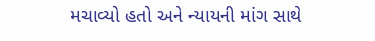મચાવ્યો હતો અને ન્યાયની માંગ સાથે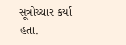સૂત્રોચ્ચાર કર્યા હતા.